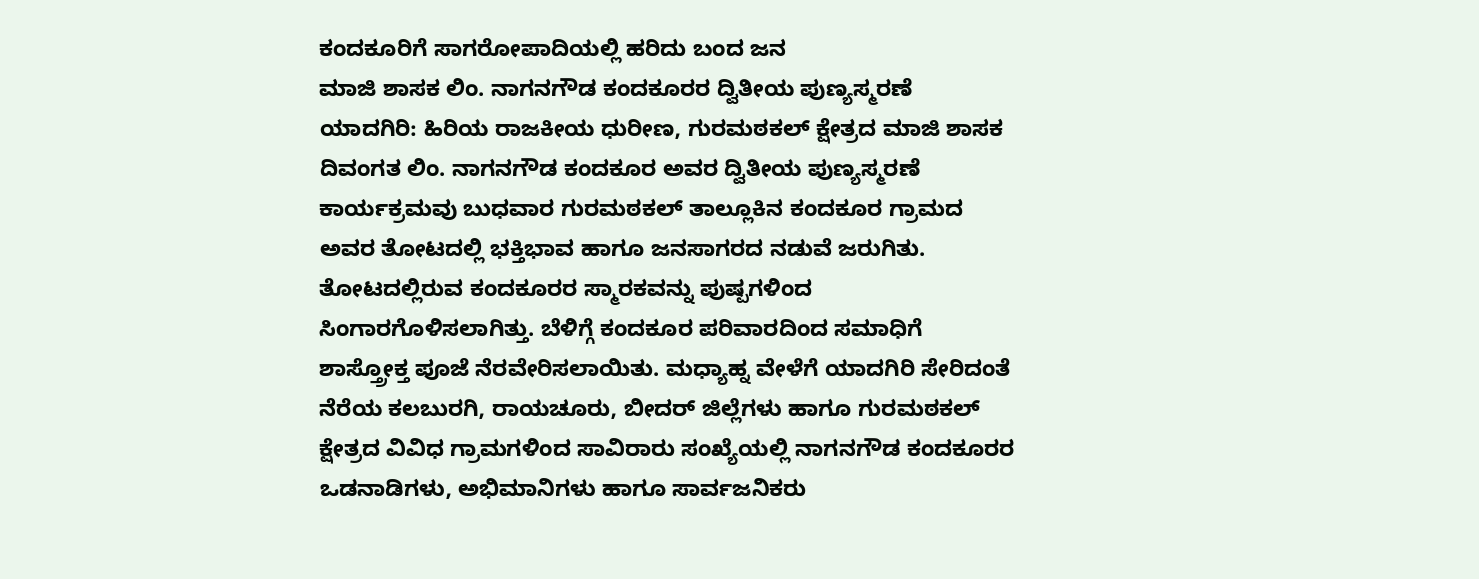ಕಂದಕೂರಿಗೆ ಸಾಗರೋಪಾದಿಯಲ್ಲಿ ಹರಿದು ಬಂದ ಜನ
ಮಾಜಿ ಶಾಸಕ ಲಿಂ. ನಾಗನಗೌಡ ಕಂದಕೂರರ ದ್ವಿತೀಯ ಪುಣ್ಯಸ್ಮರಣೆ
ಯಾದಗಿರಿ: ಹಿರಿಯ ರಾಜಕೀಯ ಧುರೀಣ, ಗುರಮಠಕಲ್ ಕ್ಷೇತ್ರದ ಮಾಜಿ ಶಾಸಕ ದಿವಂಗತ ಲಿಂ. ನಾಗನಗೌಡ ಕಂದಕೂರ ಅವರ ದ್ವಿತೀಯ ಪುಣ್ಯಸ್ಮರಣೆ ಕಾರ್ಯಕ್ರಮವು ಬುಧವಾರ ಗುರಮಠಕಲ್ ತಾಲ್ಲೂಕಿನ ಕಂದಕೂರ ಗ್ರಾಮದ ಅವರ ತೋಟದಲ್ಲಿ ಭಕ್ತಿಭಾವ ಹಾಗೂ ಜನಸಾಗರದ ನಡುವೆ ಜರುಗಿತು.
ತೋಟದಲ್ಲಿರುವ ಕಂದಕೂರರ ಸ್ಮಾರಕವನ್ನು ಪುಷ್ಪಗಳಿಂದ ಸಿಂಗಾರಗೊಳಿಸಲಾಗಿತ್ತು. ಬೆಳಿಗ್ಗೆ ಕಂದಕೂರ ಪರಿವಾರದಿಂದ ಸಮಾಧಿಗೆ ಶಾಸ್ತ್ರೋಕ್ತ ಪೂಜೆ ನೆರವೇರಿಸಲಾಯಿತು. ಮಧ್ಯಾಹ್ನ ವೇಳೆಗೆ ಯಾದಗಿರಿ ಸೇರಿದಂತೆ ನೆರೆಯ ಕಲಬುರಗಿ, ರಾಯಚೂರು, ಬೀದರ್ ಜಿಲ್ಲೆಗಳು ಹಾಗೂ ಗುರಮಠಕಲ್ ಕ್ಷೇತ್ರದ ವಿವಿಧ ಗ್ರಾಮಗಳಿಂದ ಸಾವಿರಾರು ಸಂಖ್ಯೆಯಲ್ಲಿ ನಾಗನಗೌಡ ಕಂದಕೂರರ ಒಡನಾಡಿಗಳು, ಅಭಿಮಾನಿಗಳು ಹಾಗೂ ಸಾರ್ವಜನಿಕರು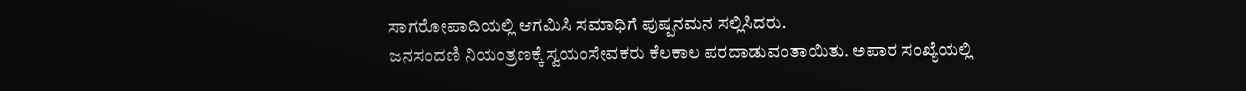ಸಾಗರೋಪಾದಿಯಲ್ಲಿ ಆಗಮಿಸಿ ಸಮಾಧಿಗೆ ಪುಷ್ಪನಮನ ಸಲ್ಲಿಸಿದರು.
ಜನಸಂದಣಿ ನಿಯಂತ್ರಣಕ್ಕೆ ಸ್ವಯಂಸೇವಕರು ಕೆಲಕಾಲ ಪರದಾಡುವಂತಾಯಿತು. ಅಪಾರ ಸಂಖ್ಯೆಯಲ್ಲಿ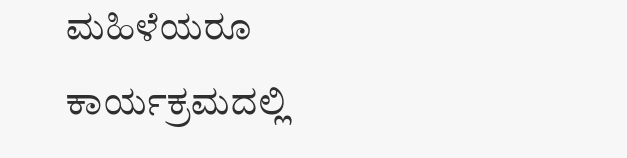ಮಹಿಳೆಯರೂ ಕಾರ್ಯಕ್ರಮದಲ್ಲಿ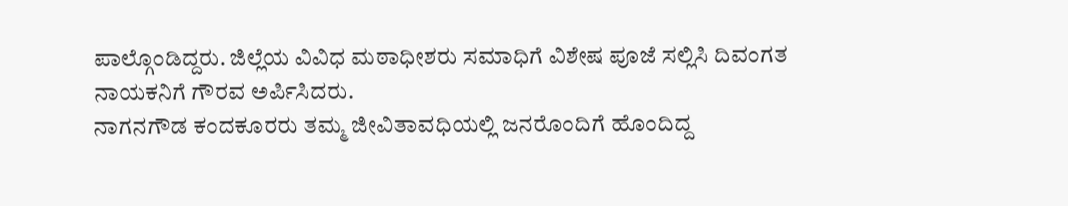ಪಾಲ್ಗೊಂಡಿದ್ದರು. ಜಿಲ್ಲೆಯ ವಿವಿಧ ಮಠಾಧೀಶರು ಸಮಾಧಿಗೆ ವಿಶೇಷ ಪೂಜೆ ಸಲ್ಲಿಸಿ ದಿವಂಗತ ನಾಯಕನಿಗೆ ಗೌರವ ಅರ್ಪಿಸಿದರು.
ನಾಗನಗೌಡ ಕಂದಕೂರರು ತಮ್ಮ ಜೀವಿತಾವಧಿಯಲ್ಲಿ ಜನರೊಂದಿಗೆ ಹೊಂದಿದ್ದ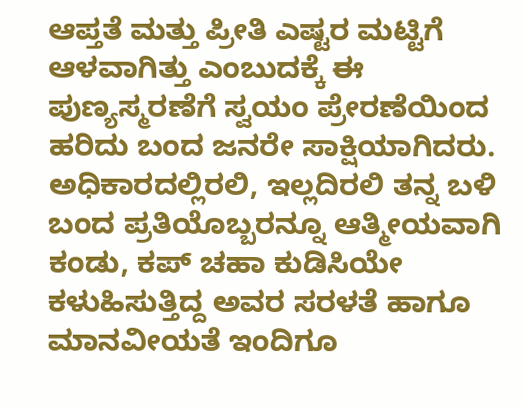ಆಪ್ತತೆ ಮತ್ತು ಪ್ರೀತಿ ಎಷ್ಟರ ಮಟ್ಟಿಗೆ ಆಳವಾಗಿತ್ತು ಎಂಬುದಕ್ಕೆ ಈ ಪುಣ್ಯಸ್ಮರಣೆಗೆ ಸ್ವಯಂ ಪ್ರೇರಣೆಯಿಂದ ಹರಿದು ಬಂದ ಜನರೇ ಸಾಕ್ಷಿಯಾಗಿದರು. ಅಧಿಕಾರದಲ್ಲಿರಲಿ, ಇಲ್ಲದಿರಲಿ ತನ್ನ ಬಳಿ ಬಂದ ಪ್ರತಿಯೊಬ್ಬರನ್ನೂ ಆತ್ಮೀಯವಾಗಿ ಕಂಡು, ಕಪ್ ಚಹಾ ಕುಡಿಸಿಯೇ ಕಳುಹಿಸುತ್ತಿದ್ದ ಅವರ ಸರಳತೆ ಹಾಗೂ ಮಾನವೀಯತೆ ಇಂದಿಗೂ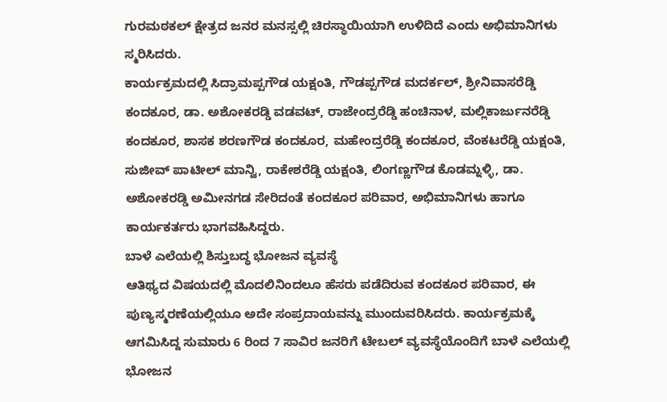ಗುರಮಠಕಲ್ ಕ್ಷೇತ್ರದ ಜನರ ಮನಸ್ಸಲ್ಲಿ ಚಿರಸ್ಥಾಯಿಯಾಗಿ ಉಳಿದಿದೆ ಎಂದು ಅಭಿಮಾನಿಗಳು ಸ್ಮರಿಸಿದರು.
ಕಾರ್ಯಕ್ರಮದಲ್ಲಿ ಸಿದ್ರಾಮಪ್ಪಗೌಡ ಯಕ್ಷಂತಿ, ಗೌಡಪ್ಪಗೌಡ ಮದರ್ಕಲ್, ಶ್ರೀನಿವಾಸರೆಡ್ಡಿ ಕಂದಕೂರ, ಡಾ. ಅಶೋಕರಡ್ಡಿ ವಡವಟ್, ರಾಜೇಂದ್ರರೆಡ್ಡಿ ಹಂಚಿನಾಳ, ಮಲ್ಲಿಕಾರ್ಜುನರೆಡ್ಡಿ ಕಂದಕೂರ, ಶಾಸಕ ಶರಣಗೌಡ ಕಂದಕೂರ, ಮಹೇಂದ್ರರೆಡ್ಡಿ ಕಂದಕೂರ, ವೆಂಕಟರೆಡ್ಡಿ ಯಕ್ಷಂತಿ, ಸುಜೀವ್ ಪಾಟೀಲ್ ಮಾನ್ವಿ, ರಾಕೇಶರೆಡ್ಡಿ ಯಕ್ಷಂತಿ, ಲಿಂಗಣ್ಣಗೌಡ ಕೊಡಮ್ನಳ್ಳಿ, ಡಾ. ಅಶೋಕರಡ್ಡಿ ಅಮೀನಗಡ ಸೇರಿದಂತೆ ಕಂದಕೂರ ಪರಿವಾರ, ಅಭಿಮಾನಿಗಳು ಹಾಗೂ ಕಾರ್ಯಕರ್ತರು ಭಾಗವಹಿಸಿದ್ದರು.
ಬಾಳೆ ಎಲೆಯಲ್ಲಿ ಶಿಸ್ತುಬದ್ಧ ಭೋಜನ ವ್ಯವಸ್ಥೆ
ಆತಿಥ್ಯದ ವಿಷಯದಲ್ಲಿ ಮೊದಲಿನಿಂದಲೂ ಹೆಸರು ಪಡೆದಿರುವ ಕಂದಕೂರ ಪರಿವಾರ, ಈ ಪುಣ್ಯಸ್ಮರಣೆಯಲ್ಲಿಯೂ ಅದೇ ಸಂಪ್ರದಾಯವನ್ನು ಮುಂದುವರಿಸಿದರು. ಕಾರ್ಯಕ್ರಮಕ್ಕೆ ಆಗಮಿಸಿದ್ದ ಸುಮಾರು 6 ರಿಂದ 7 ಸಾವಿರ ಜನರಿಗೆ ಟೇಬಲ್ ವ್ಯವಸ್ಥೆಯೊಂದಿಗೆ ಬಾಳೆ ಎಲೆಯಲ್ಲಿ ಭೋಜನ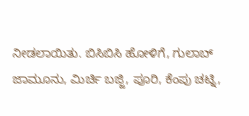ನೀಡಲಾಯಿತು. ಬಿಸಿಬಿಸಿ ಹೋಳಿಗೆ, ಗುಲಾಬ್ ಜಾಮೂನು, ಮಿರ್ಚಿ ಬಜ್ಜಿ, ಪೂರಿ, ಕೆಂಪು ಚಟ್ನಿ,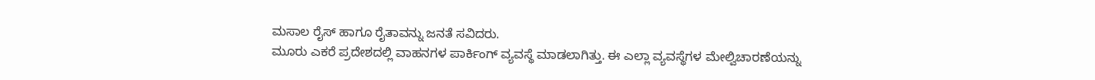ಮಸಾಲ ರೈಸ್ ಹಾಗೂ ರೈತಾವನ್ನು ಜನತೆ ಸವಿದರು.
ಮೂರು ಎಕರೆ ಪ್ರದೇಶದಲ್ಲಿ ವಾಹನಗಳ ಪಾರ್ಕಿಂಗ್ ವ್ಯವಸ್ಥೆ ಮಾಡಲಾಗಿತ್ತು. ಈ ಎಲ್ಲಾ ವ್ಯವಸ್ಥೆಗಳ ಮೇಲ್ವಿಚಾರಣೆಯನ್ನು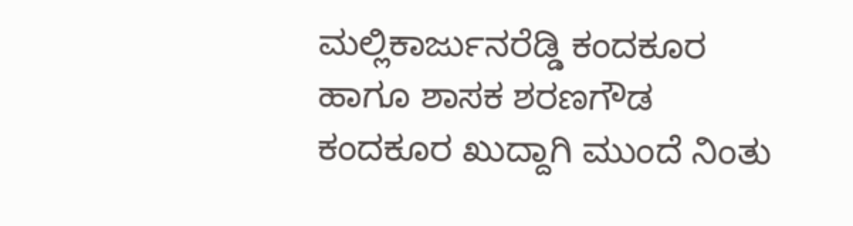ಮಲ್ಲಿಕಾರ್ಜುನರೆಡ್ಡಿ ಕಂದಕೂರ ಹಾಗೂ ಶಾಸಕ ಶರಣಗೌಡ ಕಂದಕೂರ ಖುದ್ದಾಗಿ ಮುಂದೆ ನಿಂತು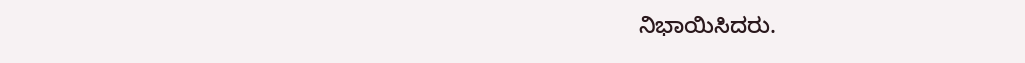ನಿಭಾಯಿಸಿದರು.